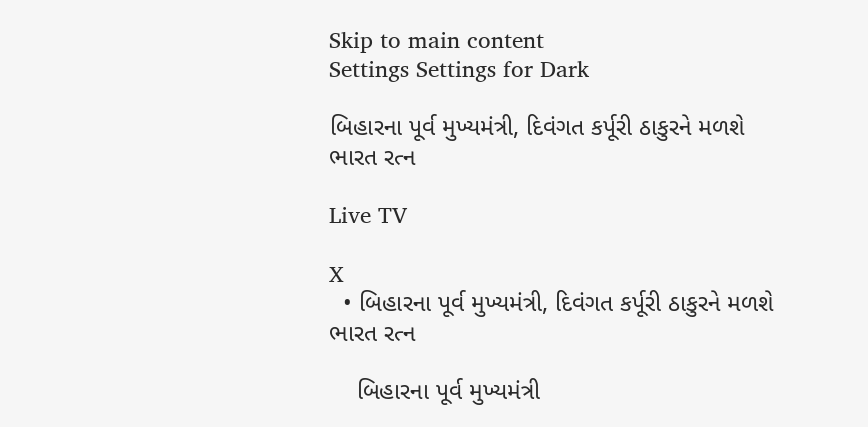Skip to main content
Settings Settings for Dark

બિહારના પૂર્વ મુખ્યમંત્રી, દિવંગત કર્પૂરી ઠાકુરને મળશે ભારત રત્ન

Live TV

X
  • બિહારના પૂર્વ મુખ્યમંત્રી, દિવંગત કર્પૂરી ઠાકુરને મળશે ભારત રત્ન

    બિહારના પૂર્વ મુખ્યમંત્રી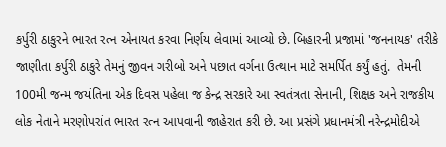કર્પુરી ઠાકુરને ભારત રત્ન એનાયત કરવા નિર્ણય લેવામાં આવ્યો છે. બિહારની પ્રજામાં 'જનનાયક' તરીકે જાણીતા કર્પુરી ઠાકુરે તેમનું જીવન ગરીબો અને પછાત વર્ગના ઉત્થાન માટે સમર્પિત કર્યું હતું.  તેમની 100મી જન્મ જયંતિના એક દિવસ પહેલા જ કેન્દ્ર સરકારે આ સ્વતંત્રતા સેનાની, શિક્ષક અને રાજકીય લોક નેતાને મરણોપરાંત ભારત રત્ન આપવાની જાહેરાત કરી છે. આ પ્રસંગે પ્રધાનમંત્રી નરેન્દ્રમોદીએ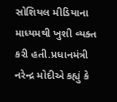સોશિયલ મીડિયાના માધ્યમથી ખુશી વ્યક્ત કરી હતી.પ્રધાનમંત્રી નરેન્દ્ર મોદીએ કહ્યું કે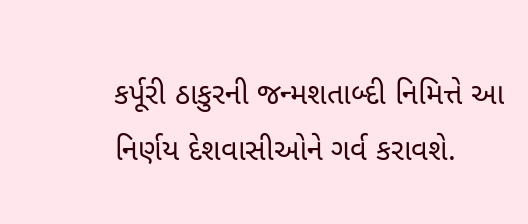કર્પૂરી ઠાકુરની જન્મશતાબ્દી નિમિત્તે આ નિર્ણય દેશવાસીઓને ગર્વ કરાવશે.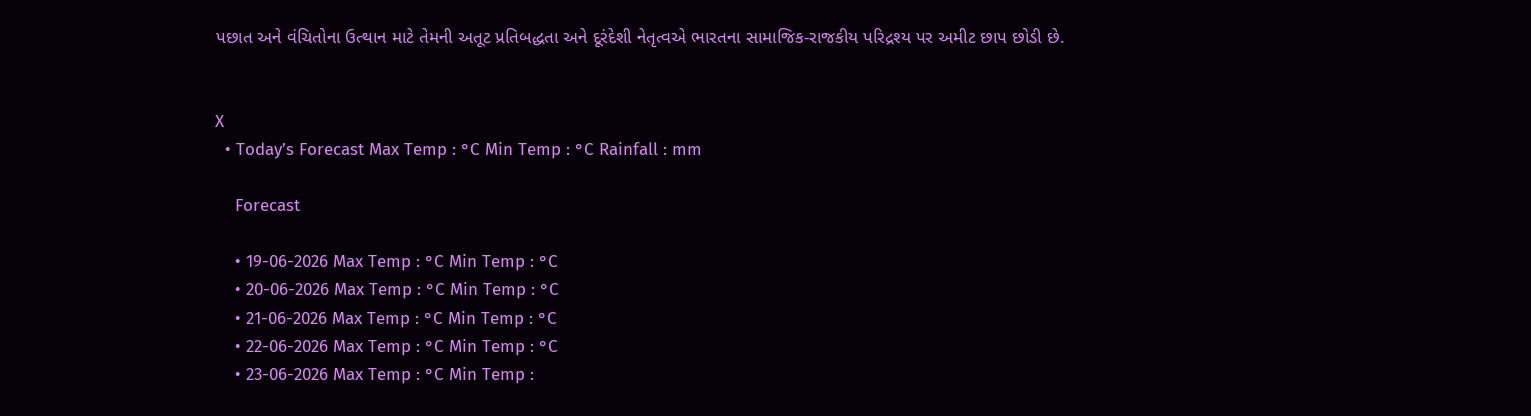પછાત અને વંચિતોના ઉત્થાન માટે તેમની અતૂટ પ્રતિબદ્ધતા અને દૂરંદેશી નેતૃત્વએ ભારતના સામાજિક-રાજકીય પરિદ્રશ્ય પર અમીટ છાપ છોડી છે.


X
  • Today’s Forecast Max Temp : °C Min Temp : °C Rainfall : mm

    Forecast

    • 19-06-2026 Max Temp : °C Min Temp : °C
    • 20-06-2026 Max Temp : °C Min Temp : °C
    • 21-06-2026 Max Temp : °C Min Temp : °C
    • 22-06-2026 Max Temp : °C Min Temp : °C
    • 23-06-2026 Max Temp : °C Min Temp :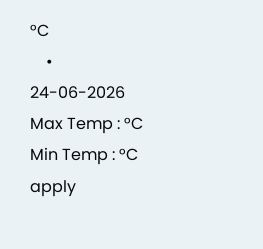°C
    • 24-06-2026 Max Temp : °C Min Temp : °C
apply